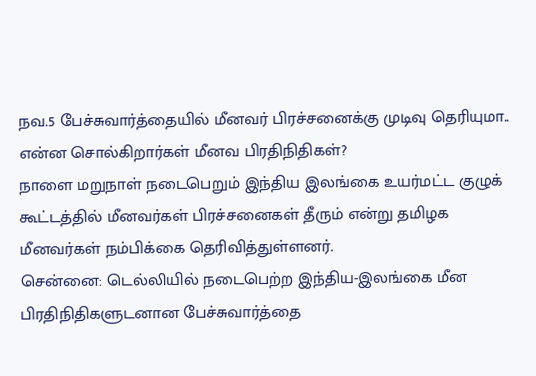நவ.5 பேச்சுவார்த்தையில் மீனவர் பிரச்சனைக்கு முடிவு தெரியுமா.. என்ன சொல்கிறார்கள் மீனவ பிரதிநிதிகள்?
நாளை மறுநாள் நடைபெறும் இந்திய இலங்கை உயர்மட்ட குழுக் கூட்டத்தில் மீனவர்கள் பிரச்சனைகள் தீரும் என்று தமிழக மீனவர்கள் நம்பிக்கை தெரிவித்துள்ளனர்.
சென்னை: டெல்லியில் நடைபெற்ற இந்திய-இலங்கை மீன பிரதிநிதிகளுடனான பேச்சுவார்த்தை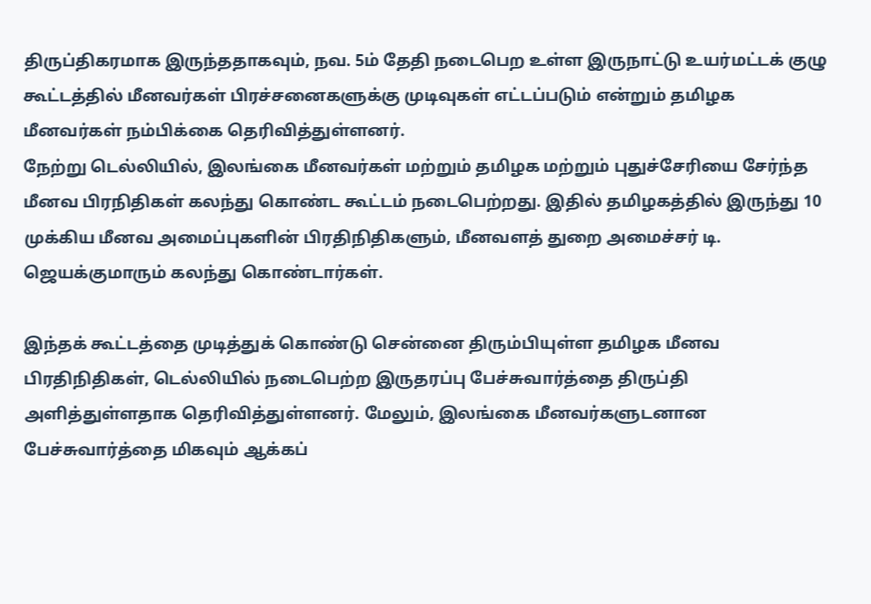திருப்திகரமாக இருந்ததாகவும், நவ. 5ம் தேதி நடைபெற உள்ள இருநாட்டு உயர்மட்டக் குழு கூட்டத்தில் மீனவர்கள் பிரச்சனைகளுக்கு முடிவுகள் எட்டப்படும் என்றும் தமிழக மீனவர்கள் நம்பிக்கை தெரிவித்துள்ளனர்.
நேற்று டெல்லியில், இலங்கை மீனவர்கள் மற்றும் தமிழக மற்றும் புதுச்சேரியை சேர்ந்த மீனவ பிரநிதிகள் கலந்து கொண்ட கூட்டம் நடைபெற்றது. இதில் தமிழகத்தில் இருந்து 10 முக்கிய மீனவ அமைப்புகளின் பிரதிநிதிகளும், மீனவளத் துறை அமைச்சர் டி. ஜெயக்குமாரும் கலந்து கொண்டார்கள்.

இந்தக் கூட்டத்தை முடித்துக் கொண்டு சென்னை திரும்பியுள்ள தமிழக மீனவ பிரதிநிதிகள், டெல்லியில் நடைபெற்ற இருதரப்பு பேச்சுவார்த்தை திருப்தி அளித்துள்ளதாக தெரிவித்துள்ளனர். மேலும், இலங்கை மீனவர்களுடனான பேச்சுவார்த்தை மிகவும் ஆக்கப்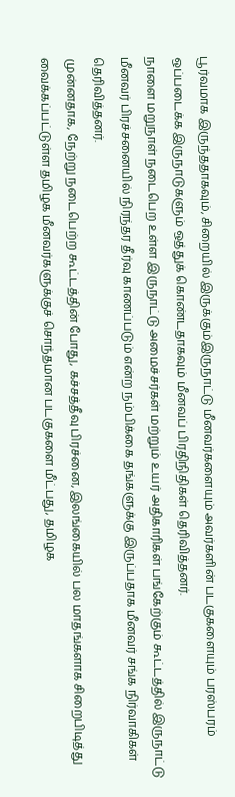பூர்வமாக இருந்ததாகவும், சிறையில் இருக்கும்இருநாட்டு மீனவர்களையும் அவர்களின் படகுகளையும் பரஸ்பரம் ஒப்படைக்க இருநாடுகளும் ஒத்துக் கொண்டதாகவும் மீனவப் பிரதிநிதிகள் தெரிவித்தனர்.
நாளை மறுநாள் நடைபெற உள்ள இருநாட்டு அமைச்சர்கள் மற்றும் உயர் அதிகாரிகள் பங்கேற்கும் கூட்டத்தில் இருநாட்டு மீனவர் பிரச்சனையில் நிரந்தர தீர்வு காணப்படும் என்ற நம்பிக்கை தங்களுக்கு இருப்பதாக மீனவர் சங்க நிர்வாகிகள் தெரிவித்தனர்.
முன்னதாக, நேற்று நடைபெற்ற கூட்டத்தின் போது, கச்சத்தீவு பிரச்னை, இலங்கையில் பல மாதங்களாக சிறைபிடித்து வைக்கப்பட்டுள்ள தமிழக மீனவர்களுக்குச் சொந்தமான படகுகளை மீட்பது, தமிழக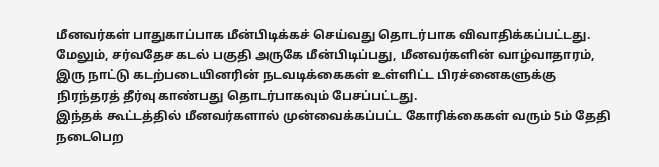மீனவர்கள் பாதுகாப்பாக மீன்பிடிக்கச் செய்வது தொடர்பாக விவாதிக்கப்பட்டது. மேலும், சர்வதேச கடல் பகுதி அருகே மீன்பிடிப்பது, மீனவர்களின் வாழ்வாதாரம், இரு நாட்டு கடற்படையினரின் நடவடிக்கைகள் உள்ளிட்ட பிரச்னைகளுக்கு நிரந்தரத் தீர்வு காண்பது தொடர்பாகவும் பேசப்பட்டது.
இந்தக் கூட்டத்தில் மீனவர்களால் முன்வைக்கப்பட்ட கோரிக்கைகள் வரும் 5ம் தேதி நடைபெற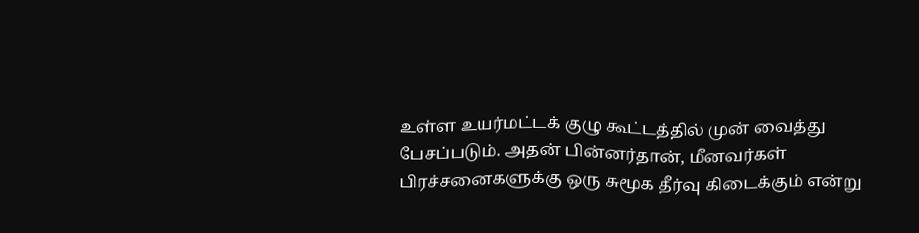உள்ள உயர்மட்டக் குழு கூட்டத்தில் முன் வைத்து பேசப்படும். அதன் பின்னர்தான், மீனவர்கள் பிரச்சனைகளுக்கு ஒரு சுமூக தீர்வு கிடைக்கும் என்று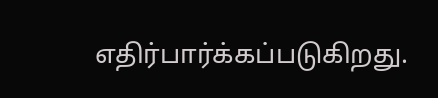எதிர்பார்க்கப்படுகிறது.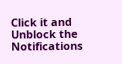Click it and Unblock the Notifications